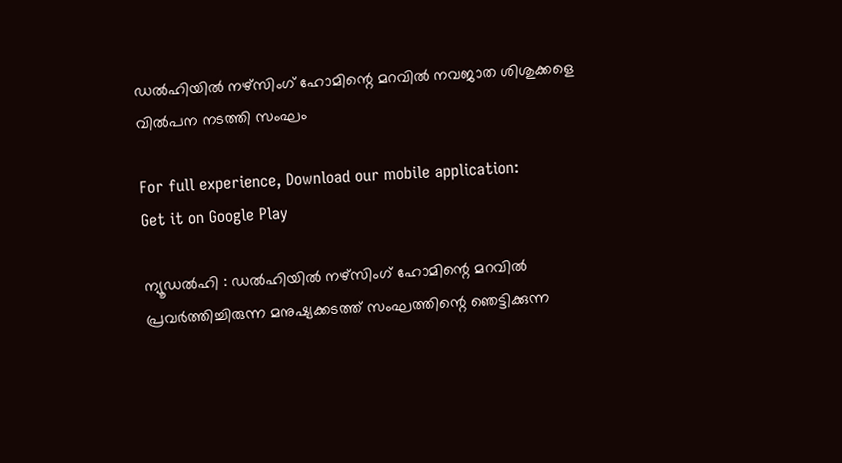ഡൽഹിയിൽ നഴ്സിംഗ് ഹോമിന്റെ മറവിൽ നവജാത ശിശുക്കളെ വിൽപന നടത്തി സംഘം

For full experience, Download our mobile application:
Get it on Google Play

ന്യൂഡൽഹി : ഡൽഹിയിൽ നഴ്സിംഗ് ഹോമിന്റെ മറവിൽ പ്രവർത്തിച്ചിരുന്ന മനുഷ്യക്കടത്ത് സംഘത്തിന്റെ ഞെട്ടിക്കുന്ന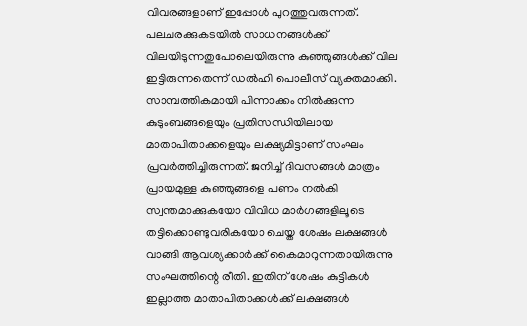വിവരങ്ങളാണ് ഇപ്പോൾ പുറത്തുവരുന്നത്. പലചരക്കുകടയിൽ സാധനങ്ങൾക്ക് വിലയിടുന്നതുപോലെയിരുന്നു കുഞ്ഞുങ്ങൾക്ക് വില ഇട്ടിരുന്നതെന്ന് ഡൽഹി പൊലീസ് വ്യക്തമാക്കി. സാമ്പത്തികമായി പിന്നാക്കം നിൽക്കുന്ന കുടുംബങ്ങളെയും പ്രതിസന്ധിയിലായ മാതാപിതാക്കളെയും ലക്ഷ്യമിട്ടാണ് സംഘം പ്രവർത്തിച്ചിരുന്നത്. ജനിച്ച് ദിവസങ്ങൾ മാത്രം പ്രായമുള്ള കുഞ്ഞുങ്ങളെ പണം നൽകി സ്വന്തമാക്കുകയോ വിവിധ മാർഗങ്ങളിലൂടെ തട്ടിക്കൊണ്ടുവരികയോ ചെയ്ത ശേഷം ലക്ഷങ്ങൾ വാങ്ങി ആവശ്യക്കാർക്ക് കൈമാറുന്നതായിരുന്നു സംഘത്തിന്റെ രീതി. ഇതിന് ശേഷം കുട്ടികൾ ഇല്ലാത്ത മാതാപിതാക്കൾക്ക് ലക്ഷങ്ങൾ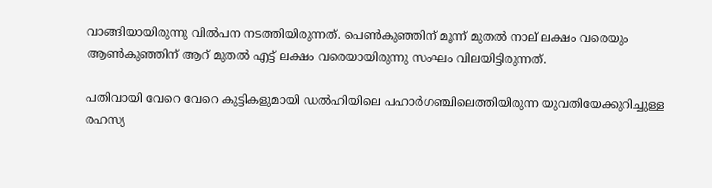വാങ്ങിയായിരുന്നു വിൽപന നടത്തിയിരുന്നത്. പെൺകുഞ്ഞിന് മൂന്ന് മുതൽ നാല് ലക്ഷം വരെയും ആൺകുഞ്ഞിന് ആറ് മുതൽ എട്ട് ലക്ഷം വരെയായിരുന്നു സംഘം വിലയിട്ടിരുന്നത്.

പതിവായി വേറെ വേറെ കുട്ടികളുമായി ഡൽഹിയിലെ പഹാർഗഞ്ചിലെത്തിയിരുന്ന യുവതിയേക്കുറിച്ചുള്ള രഹസ്യ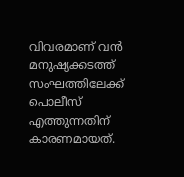വിവരമാണ് വൻ മനുഷ്യക്കടത്ത് സംഘത്തിലേക്ക് പൊലീസ് എത്തുന്നതിന് കാരണമായത്.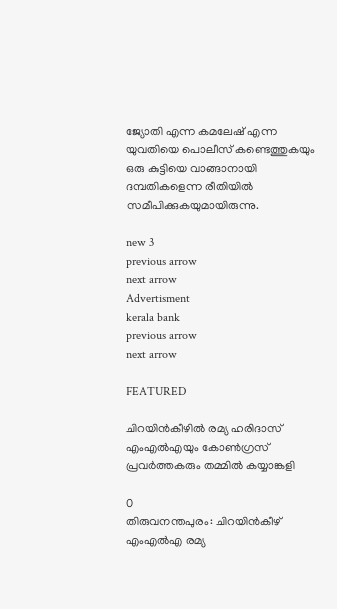ജ്യോതി എന്ന കമലേഷ് എന്ന യുവതിയെ പൊലീസ് കണ്ടെത്തുകയും ഒരു കുട്ടിയെ വാങ്ങാനായി ദമ്പതികളെന്ന രീതിയിൽ സമീപിക്കുകയുമായിരുന്നു.

new 3
previous arrow
next arrow
Advertisment
kerala bank
previous arrow
next arrow

FEATURED

ചിറയിന്‍കീഴിൽ രമ്യ ഹരിദാസ് എംഎൽഎയും കോൺഗ്രസ് പ്രവർത്തകരും തമ്മിൽ കയ്യാങ്കളി

0
തിരുവനന്തപുരം: ചിറയിന്‍കീഴ് എംഎല്‍എ രമ്യ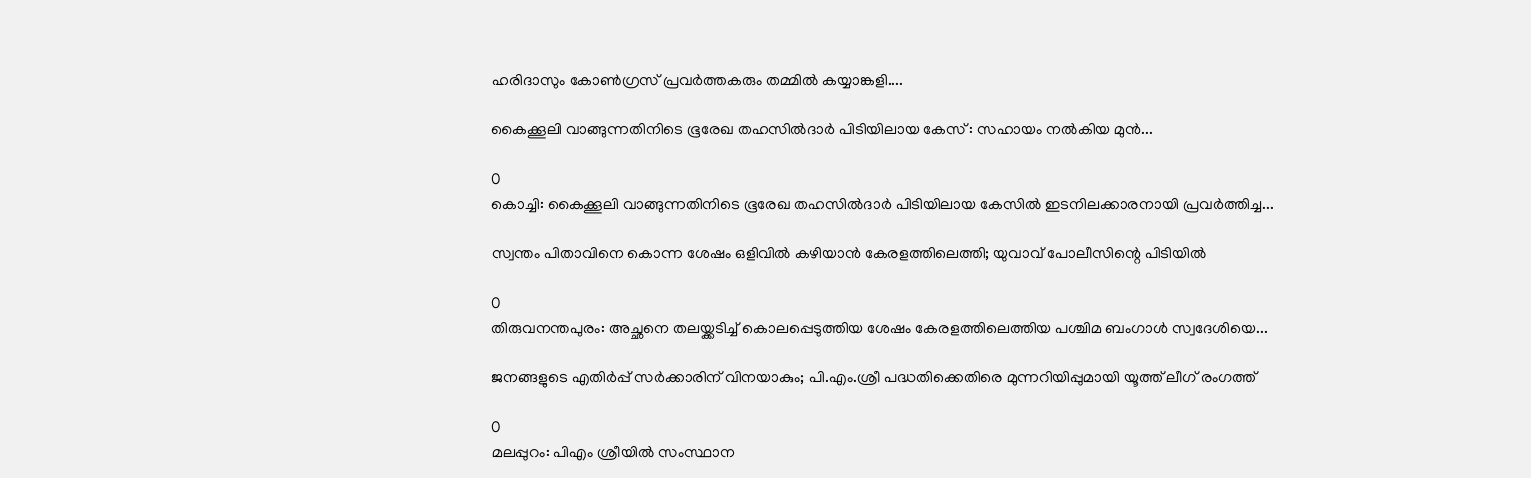ഹരിദാസും കോണ്‍ഗ്രസ് പ്രവര്‍ത്തകരും തമ്മില്‍ കയ്യാങ്കളി....

കൈക്കൂലി വാങ്ങുന്നതിനിടെ ഭൂരേഖ തഹസില്‍ദാര്‍ പിടിയിലായ കേസ് : സഹായം നൽകിയ മുൻ...

0
കൊച്ചി: കൈക്കൂലി വാങ്ങുന്നതിനിടെ ഭൂരേഖ തഹസില്‍ദാര്‍ പിടിയിലായ കേസില്‍ ഇടനിലക്കാരനായി പ്രവര്‍ത്തിച്ച...

സ്വന്തം പിതാവിനെ കൊന്ന ശേഷം ഒളിവിൽ കഴിയാൻ കേരളത്തിലെത്തി; യുവാവ് പോലീസിന്റെ പിടിയിൽ

0
തിരുവനന്തപുരം: അച്ഛനെ തലയ്ക്കടിച്ച് കൊലപ്പെടുത്തിയ ശേഷം കേരളത്തിലെത്തിയ പശ്ചിമ ബംഗാള്‍ സ്വദേശിയെ...

ജനങ്ങളുടെ എതിർപ്പ് സർക്കാരിന് വിനയാകും; പി.എം.ശ്രീ പദ്ധതിക്കെതിരെ മുന്നറിയിപ്പുമായി യൂത്ത് ലീഗ് രംഗത്ത്

0
മലപ്പുറം: പിഎം ശ്രീയില്‍ സംസ്ഥാന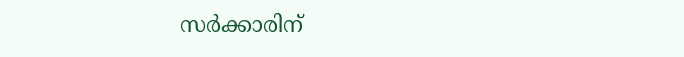സര്‍ക്കാരിന്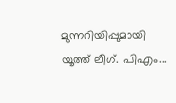മുന്നറിയിപ്പുമായി യൂത്ത് ലീഗ്. പിഎം...